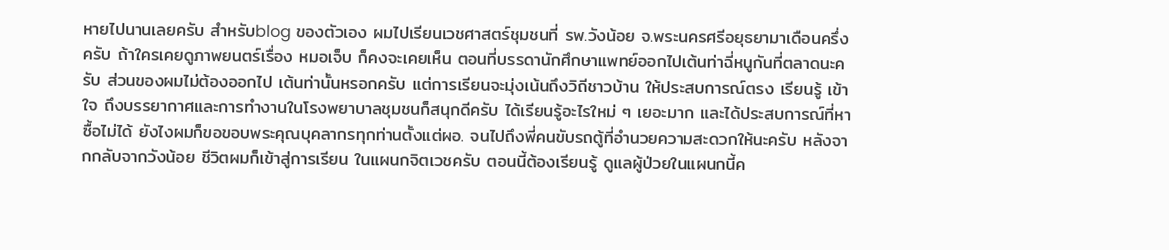หายไปนานเลยครับ สำหรับblog ของตัวเอง ผมไปเรียนเวชศาสตร์ชุมชนที่ รพ.วังน้อย จ.พระนครศรีอยุธยามาเดือนครึ่งครับ ถ้าใครเคยดูภาพยนตร์เรื่อง หมอเจ็บ ก็คงจะเคยเห็น ตอนที่บรรดานักศึกษาแพทย์ออกไปเต้นท่าฉี่หนูกันที่ตลาดนะครับ ส่วนของผมไม่ต้องออกไป เต้นท่านั้นหรอกครับ แต่การเรียนจะมุ่งเน้นถึงวิถีชาวบ้าน ให้ประสบการณ์ตรง เรียนรู้ เข้าใจ ถึงบรรยากาศและการทำงานในโรงพยาบาลชุมชนก็สนุกดีครับ ได้เรียนรู้อะไรใหม่ ๆ เยอะมาก และได้ประสบการณ์ที่หาซื้อไม่ได้ ยังไงผมก็ขอขอบพระคุณบุคลากรทุกท่านตั้งแต่ผอ. จนไปถึงพี่คนขับรถตู้ที่อำนวยความสะดวกให้นะครับ หลังจากกลับจากวังน้อย ชีวิตผมก็เข้าสู่การเรียน ในแผนกจิตเวชครับ ตอนนี้ต้องเรียนรู้ ดูแลผู้ป่วยในแผนกนี้ค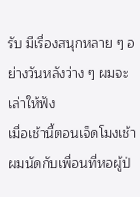รับ มีเรื่องสนุกหลาย ๆ อย่างวันหลังว่าง ๆ ผมจะเล่าให้ฟัง
เมื่อเช้านี้ตอนเจ็ดโมงเช้าผมนัดกับเพื่อนที่หอผู้ป่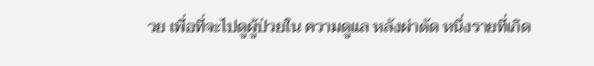วย เพื่อที่จะไปดูผู้ป่วยใน ความดูแล หลังผ่าตัด หนึ่งรายที่เกิด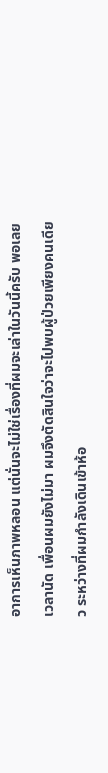อาการเห็นภาพหลอน แต่นั่นจะไม่ใช่เรื่องที่ผมจะเล่าในวันนี้ครับ พอเลยเวลานัด เพื่อนผมยังไม่มา ผมจึงตัดสินใจว่าจะไปพบผู้ป่วยเพียงคนเดียว ระหว่างที่ผมกำลังเดินเข้าห้อ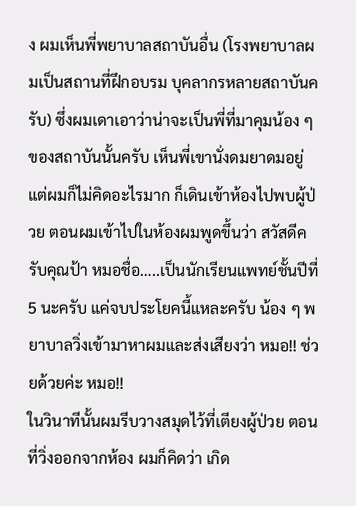ง ผมเห็นพี่พยาบาลสถาบันอื่น (โรงพยาบาลผมเป็นสถานที่ฝึกอบรม บุคลากรหลายสถาบันครับ) ซึ่งผมเดาเอาว่าน่าจะเป็นพี่ที่มาคุมน้อง ๆ ของสถาบันนั้นครับ เห็นพี่เขานั่งดมยาดมอยู่ แต่ผมก็ไม่คิดอะไรมาก ก็เดินเข้าห้องไปพบผู้ป่วย ตอนผมเข้าไปในห้องผมพูดขึ้นว่า สวัสดีครับคุณป้า หมอชื่อ…..เป็นนักเรียนแพทย์ชั้นปีที่ 5 นะครับ แค่จบประโยคนี้แหละครับ น้อง ๆ พยาบาลวิ่งเข้ามาหาผมและส่งเสียงว่า หมอ!! ช่วยด้วยค่ะ หมอ!!
ในวินาทีนั้นผมรีบวางสมุดไว้ที่เตียงผู้ป่วย ตอนที่วิ่งออกจากห้อง ผมก็คิดว่า เกิด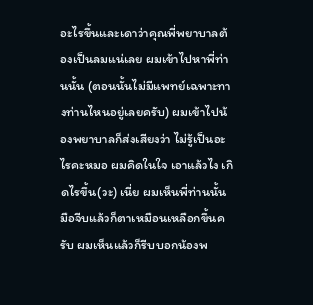อะไรขึ้นและเดาว่าคุณพี่พยาบาลต้องเป็นลมแน่เลย ผมเข้าไปหาพี่ท่านนั้น (ตอนนั้นไม่มีแพทย์เฉพาะทางท่านไหนอยู่เลยครับ) ผมเข้าไปน้องพยาบาลก็ส่งเสียงว่า ไม่รู้เป็นอะไรคะหมอ ผมคิดในใจ เอาแล้วไง เกิดไรขึ้น(วะ) เนี่ย ผมเห็นพี่ท่านนั้นมือจีบแล้วก็ตาเหมือนเหลือกขึ้นครับ ผมเห็นแล้วก็รีบบอกน้องพ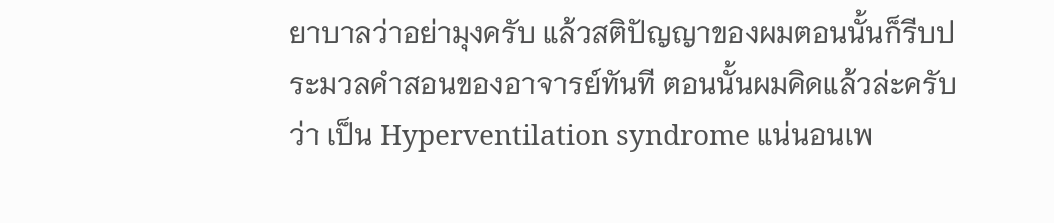ยาบาลว่าอย่ามุงครับ แล้วสติปัญญาของผมตอนนั้นก็รีบประมวลคำสอนของอาจารย์ทันที ตอนนั้นผมคิดแล้วล่ะครับว่า เป็น Hyperventilation syndrome แน่นอนเพ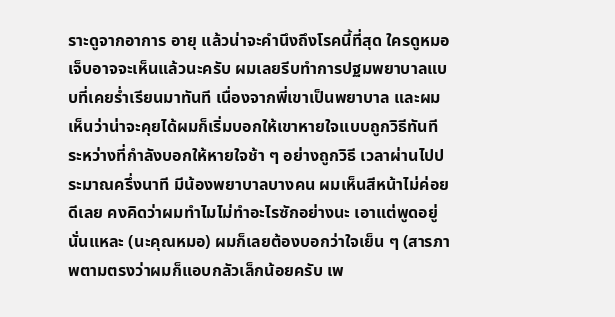ราะดูจากอาการ อายุ แล้วน่าจะคำนึงถึงโรคนี้ที่สุด ใครดูหมอเจ็บอาจจะเห็นแล้วนะครับ ผมเลยรีบทำการปฐมพยาบาลแบบที่เคยร่ำเรียนมาทันที เนื่องจากพี่เขาเป็นพยาบาล และผมเห็นว่าน่าจะคุยได้ผมก็เริ่มบอกให้เขาหายใจแบบถูกวิธีทันที ระหว่างที่กำลังบอกให้หายใจช้า ๆ อย่างถูกวิธี เวลาผ่านไปประมาณครึ่งนาที มีน้องพยาบาลบางคน ผมเห็นสีหน้าไม่ค่อยดีเลย คงคิดว่าผมทำไมไม่ทำอะไรซักอย่างนะ เอาแต่พูดอยู่นั่นแหละ (นะคุณหมอ) ผมก็เลยต้องบอกว่าใจเย็น ๆ (สารภาพตามตรงว่าผมก็แอบกลัวเล็กน้อยครับ เพ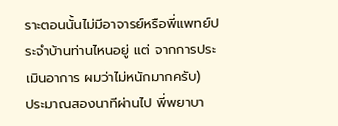ราะตอนนั้นไม่มีอาจารย์หรือพี่แพทย์ประจำบ้านท่านไหนอยู่ แต่ จากการประเมินอาการ ผมว่าไม่หนักมากครับ)
ประมาณสองนาทีผ่านไป พี่พยาบา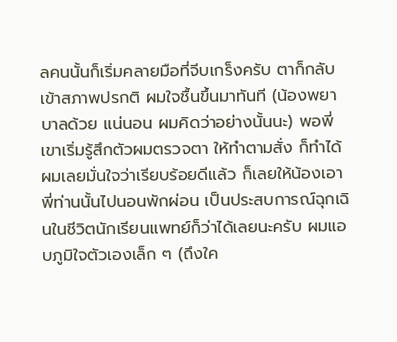ลคนนั้นก็เริ่มคลายมือที่จีบเกร็งครับ ตาก็กลับเข้าสภาพปรกติ ผมใจชื้นขึ้นมาทันที (น้องพยาบาลด้วย แน่นอน ผมคิดว่าอย่างนั้นนะ) พอพี่เขาเริ่มรู้สึกตัวผมตรวจตา ให้ทำตามสั่ง ก็ทำได้ ผมเลยมั่นใจว่าเรียบร้อยดีแล้ว ก็เลยให้น้องเอาพี่ท่านนั้นไปนอนพักผ่อน เป็นประสบการณ์ฉุกเฉินในชีวิตนักเรียนแพทย์ก็ว่าได้เลยนะครับ ผมแอบภูมิใจตัวเองเล็ก ๆ (ถึงใค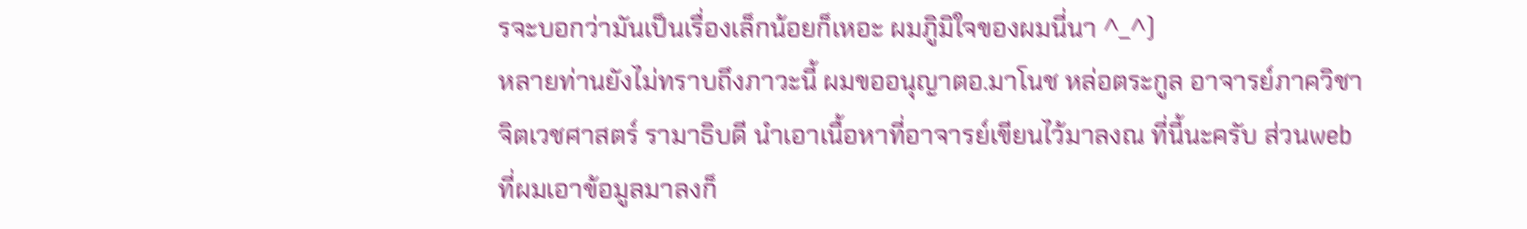รจะบอกว่ามันเป็นเรื่องเล็กน้อยก็เหอะ ผมภูิมิใจของผมนี่นา ^_^)
หลายท่านยังไม่ทราบถึงภาวะนี้ ผมขออนุญาตอ.มาโนช หล่อตระกูล อาจารย์ภาควิชาจิตเวชศาสตร์ รามาธิบดี นำเอาเนื้อหาที่อาจารย์เขียนไว้มาลงณ ที่นี้นะครับ ส่วนweb ที่ผมเอาข้อมูลมาลงก็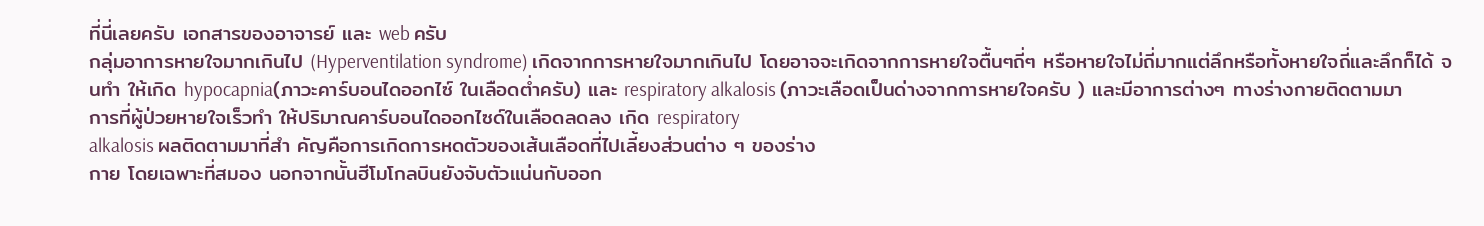ที่นี่เลยครับ เอกสารของอาจารย์ และ web ครับ
กลุ่มอาการหายใจมากเกินไป (Hyperventilation syndrome) เกิดจากการหายใจมากเกินไป โดยอาจจะเกิดจากการหายใจตื้นๆถี่ๆ หรือหายใจไม่ถี่มากแต่ลึกหรือทั้งหายใจถี่และลึกก็ได้ จนทำ ให้เกิด hypocapnia(ภาวะคาร์บอนไดออกไซ์ ในเลือดต่ำครับ) และ respiratory alkalosis (ภาวะเลือดเป็นด่างจากการหายใจครับ ) และมีอาการต่างๆ ทางร่างกายติดตามมา
การที่ผู้ป่วยหายใจเร็วทำ ให้ปริมาณคาร์บอนไดออกไซด์ในเลือดลดลง เกิด respiratory
alkalosis ผลติดตามมาที่สำ คัญคือการเกิดการหดตัวของเส้นเลือดที่ไปเลี้ยงส่วนต่าง ๆ ของร่าง
กาย โดยเฉพาะที่สมอง นอกจากนั้นฮีโมโกลบินยังจับตัวแน่นกับออก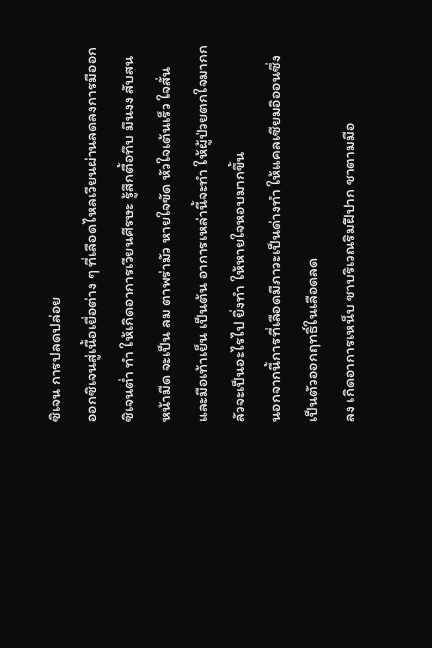ซิเจน การปลดปล่อย
ออกซิเจนสู่เนื้อเยื่อต่าง ๆ ที่เลือดไหลเวียนผ่านลดลงการมีออกซิเจนตํ่า ทำ ให้เกิดอาการเวียนศีรษะ รู้สึกตื้อทึบ มึนงง สับสน หน้ามืด จะเป็น ลม ตาพร่ามัว หายใจขัด หัวใจเต้นเร็ว ใจสั่น และมือเท้าเย็น เป็นต้น อาการเหล่านี้จะทำ ให้ผู้ป่วยตกใจมากกลัวจะเป็นอะไรไป ยิ่งทำ ให้หายใจหอบมากขึ้น
นอกจากนี้การที่เลือดมีภาวะเป็นด่างทำ ให้แคลเซียมอิออนซึ่งเป็นตัวออกฤทธิ์ในเลือดลด
ลง เกิดอาการเหน็บ ชาบริเวณริมฝีปาก ชาตามมือ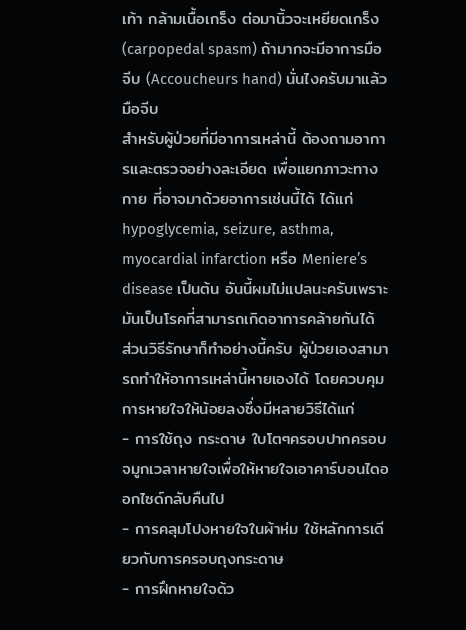เท้า กล้ามเนื้อเกร็ง ต่อมานิ้วจะเหยียดเกร็ง
(carpopedal spasm) ถ้ามากจะมีอาการมือจีบ (Accoucheurs hand) นั่นไงครับมาแล้วมือจีบ
สำหรับผู้ป่วยที่มีอาการเหล่านี้ ต้องถามอาการและตรวจอย่างละเอียด เพื่อแยกภาวะทางกาย ที่อาจมาด้วยอาการเช่นนี้ได้ ได้แก่ hypoglycemia, seizure, asthma, myocardial infarction หรือ Meniere’s disease เป็นต้น อันนี้ผมไม่แปลนะครับเพราะมันเป็นโรคที่สามารถเกิดอาการคล้ายกันได้
ส่วนวิธีรักษาก็ทำอย่างนี้ครับ ผู้ป่วยเองสามารถทำให้อาการเหล่านี้หายเองได้ โดยควบคุม การหายใจให้น้อยลงซึ่งมีหลายวิธีได้แก่
- การใช้ถุง กระดาษ ใบโตๆครอบปากครอบจมูกเวลาหายใจเพื่อให้หายใจเอาคาร์บอนไดออกไซด์กลับคืนไป
- การคลุมโปงหายใจในผ้าห่ม ใช้หลักการเดียวกับการครอบถุงกระดาษ
- การฝึกหายใจด้ว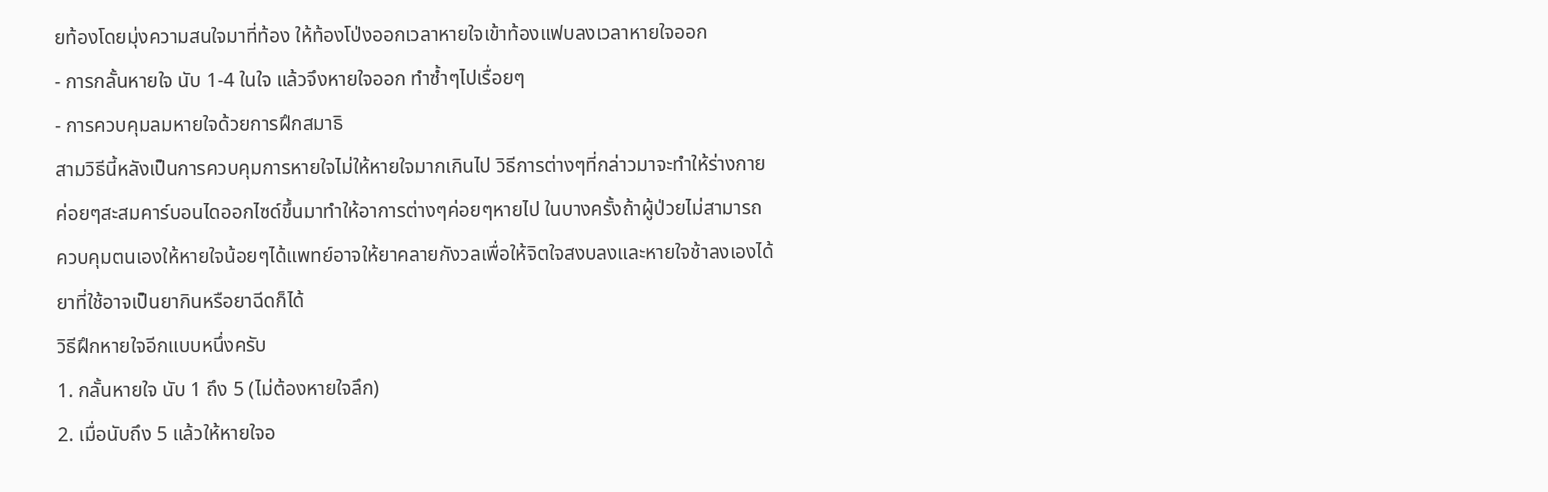ยท้องโดยมุ่งความสนใจมาที่ท้อง ให้ท้องโป่งออกเวลาหายใจเข้าท้องแฟบลงเวลาหายใจออก
- การกลั้นหายใจ นับ 1-4 ในใจ แล้วจึงหายใจออก ทำซ้ำๆไปเรื่อยๆ
- การควบคุมลมหายใจด้วยการฝึกสมาธิ
สามวิธีนี้หลังเป็นการควบคุมการหายใจไม่ให้หายใจมากเกินไป วิธีการต่างๆที่กล่าวมาจะทำให้ร่างกาย
ค่อยๆสะสมคาร์บอนไดออกไซด์ขึ้นมาทำให้อาการต่างๆค่อยๆหายไป ในบางครั้งถ้าผู้ป่วยไม่สามารถ
ควบคุมตนเองให้หายใจน้อยๆได้แพทย์อาจให้ยาคลายกังวลเพื่อให้จิตใจสงบลงและหายใจช้าลงเองได้
ยาที่ใช้อาจเป็นยากินหรือยาฉีดก็ได้
วิธีฝึกหายใจอีกแบบหนึ่งครับ
1. กลั้นหายใจ นับ 1 ถึง 5 (ไม่ต้องหายใจลึก)
2. เมื่อนับถึง 5 แล้วให้หายใจอ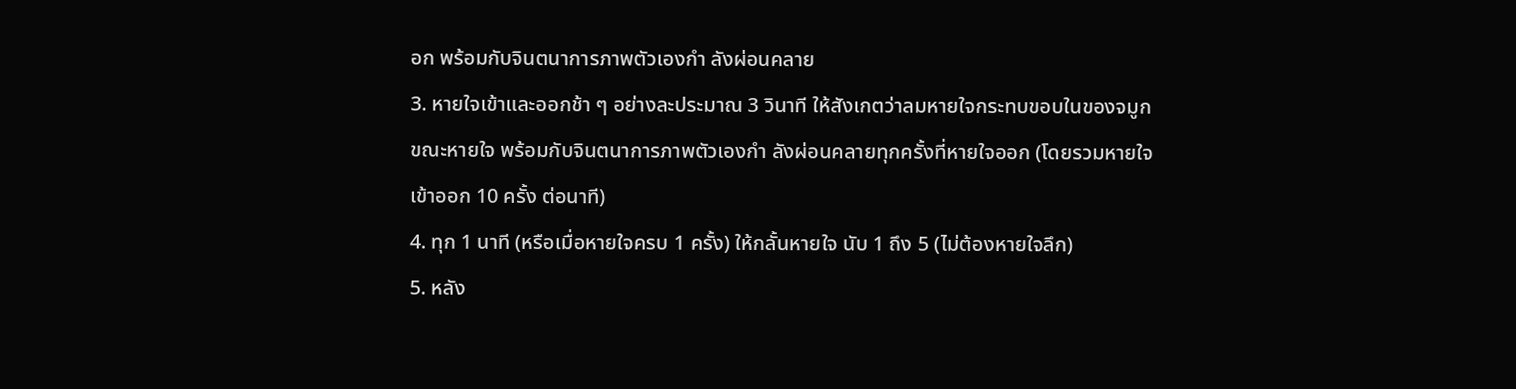อก พร้อมกับจินตนาการภาพตัวเองกำ ลังผ่อนคลาย
3. หายใจเข้าและออกช้า ๆ อย่างละประมาณ 3 วินาที ให้สังเกตว่าลมหายใจกระทบขอบในของจมูก
ขณะหายใจ พร้อมกับจินตนาการภาพตัวเองกำ ลังผ่อนคลายทุกครั้งที่หายใจออก (โดยรวมหายใจเข้าออก 10 ครั้ง ต่อนาที)
4. ทุก 1 นาที (หรือเมื่อหายใจครบ 1 ครั้ง) ให้กลั้นหายใจ นับ 1 ถึง 5 (ไม่ต้องหายใจลึก)
5. หลัง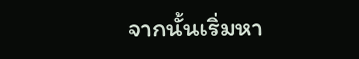จากนั้นเริ่มหา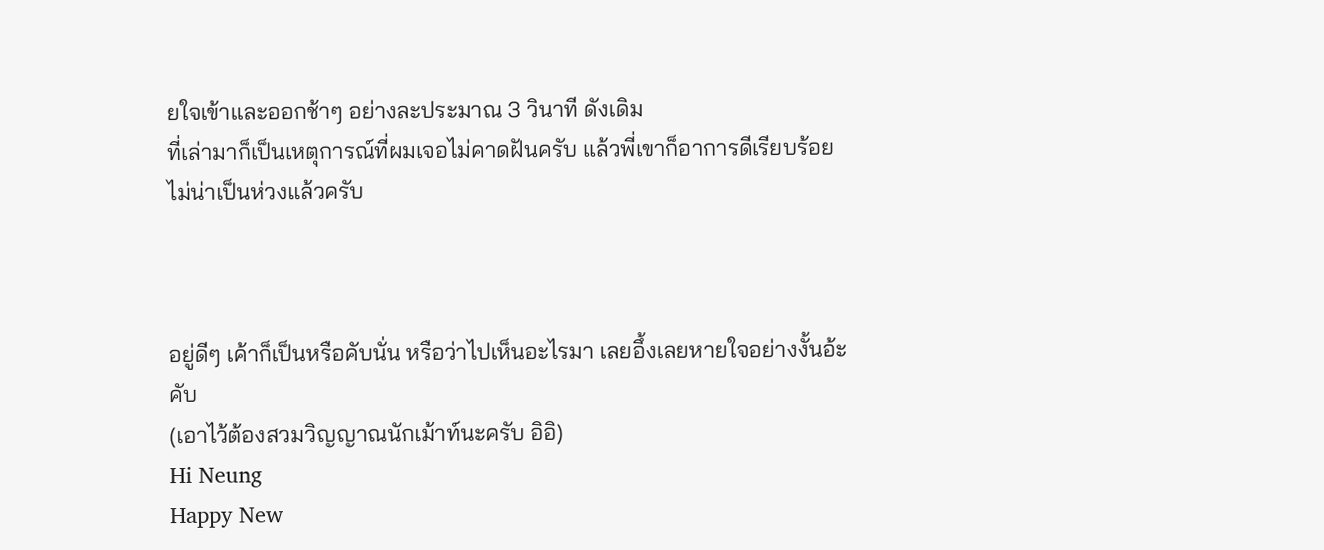ยใจเข้าและออกช้าๆ อย่างละประมาณ 3 วินาที ดังเดิม
ที่เล่ามาก็เป็นเหตุการณ์ที่ผมเจอไม่คาดฝันครับ แล้วพี่เขาก็อาการดีเรียบร้อย ไม่น่าเป็นห่วงแล้วครับ



อยู่ดีๆ เค้าก็เป็นหรือคับนั่น หรือว่าไปเห็นอะไรมา เลยอึ้งเลยหายใจอย่างงั้นอ้ะคับ
(เอาไว้ต้องสวมวิญญาณนักเม้าท์นะครับ อิอิ)
Hi Neung
Happy New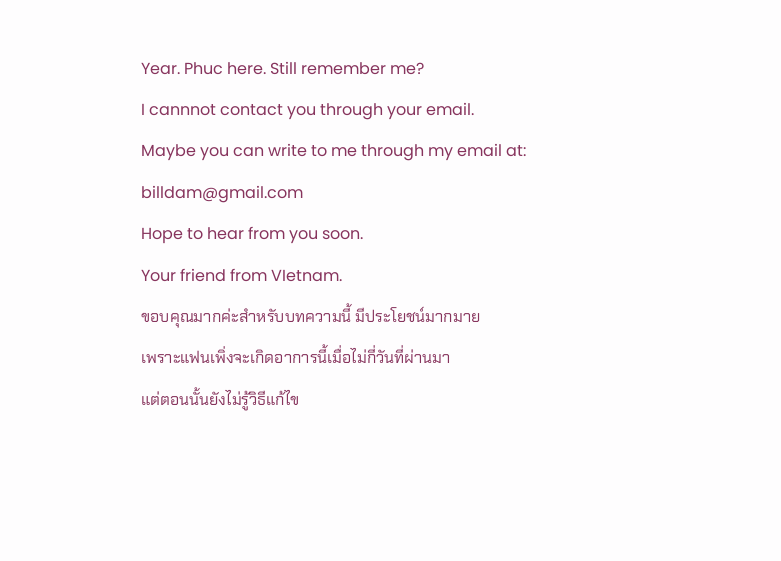Year. Phuc here. Still remember me?
I cannnot contact you through your email.
Maybe you can write to me through my email at:
billdam@gmail.com
Hope to hear from you soon.
Your friend from VIetnam.
ขอบคุณมากค่ะสำหรับบทความนี้ มีประโยชน์มากมาย
เพราะแฟนเพิ่งจะเกิดอาการนี้เมื่อไม่กี่วันที่ผ่านมา
แต่ตอนนั้นยังไม่รู้วิธีแก้ไข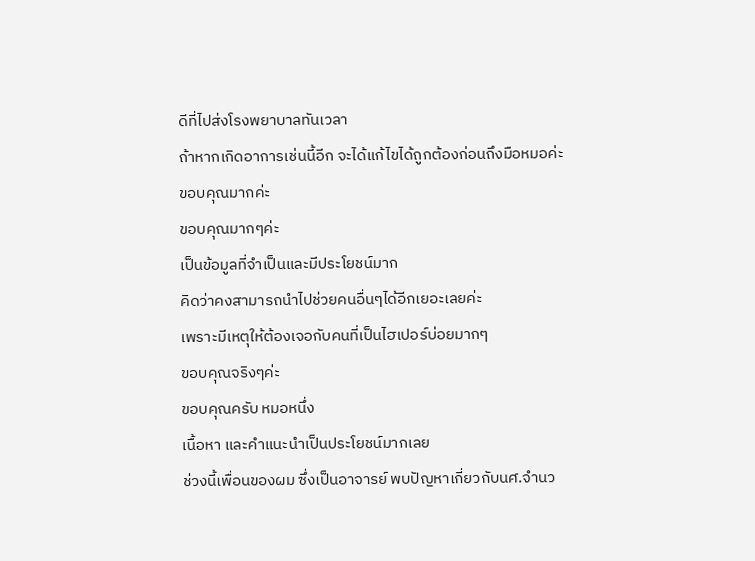ดีที่ไปส่งโรงพยาบาลทันเวลา
ถ้าหากเกิดอาการเช่นนี้อีก จะได้แก้ไขได้ถูกต้องก่อนถึงมือหมอค่ะ
ขอบคุณมากค่ะ
ขอบคุณมากๆค่ะ
เป็นข้อมูลที่จำเป็นและมีประโยชน์มาก
คิดว่าคงสามารถนำไปช่วยคนอื่นๆได้อีกเยอะเลยค่ะ
เพราะมีเหตุให้ต้องเจอกับคนที่เป็นไฮเปอร์บ่อยมากๆ
ขอบคุณจริงๆค่ะ
ขอบคุณครับ หมอหนึ่ง
เนื้อหา และคำแนะนำเป็นประโยชน์มากเลย
ช่วงนี้เพื่อนของผม ซึ่งเป็นอาจารย์ พบปัญหาเกี่ยวกับนศ.จำนว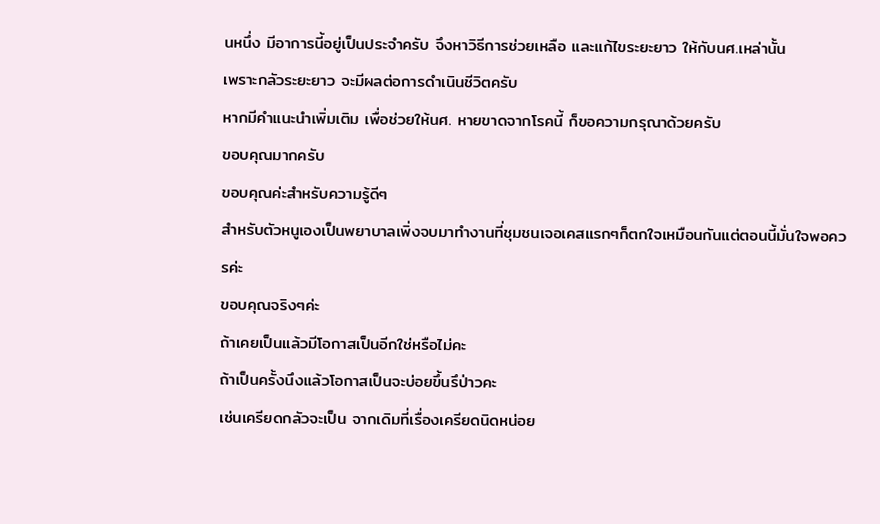นหนึ่ง มีอาการนี้อยู่เป็นประจำครับ จึงหาวิธีการช่วยเหลือ และแก้ไขระยะยาว ให้กับนศ.เหล่านั้น
เพราะกลัวระยะยาว จะมีผลต่อการดำเนินชีวิตครับ
หากมีคำแนะนำเพิ่มเติม เพื่อช่วยให้นศ. หายขาดจากโรคนี้ ก็ขอความกรุณาด้วยครับ
ขอบคุณมากครับ
ขอบคุณค่ะสำหรับความรู้ดีๆ
สำหรับตัวหนูเองเป็นพยาบาลเพิ่งจบมาทำงานที่ชุมชนเจอเคสแรกๆก็ตกใจเหมือนกันแต่ตอนนี้มั่นใจพอควรค่ะ
ขอบคุณจริงๆค่ะ
ถ้าเคยเป็นแล้วมีโอกาสเป็นอีกใช่หรือไม่คะ
ถ้าเป็นครั้งนึงแล้วโอกาสเป็นจะบ่อยขึ้นรึป่าวคะ
เช่นเครียดกลัวจะเป็น จากเดิมที่เรื่องเครียดนิดหน่อย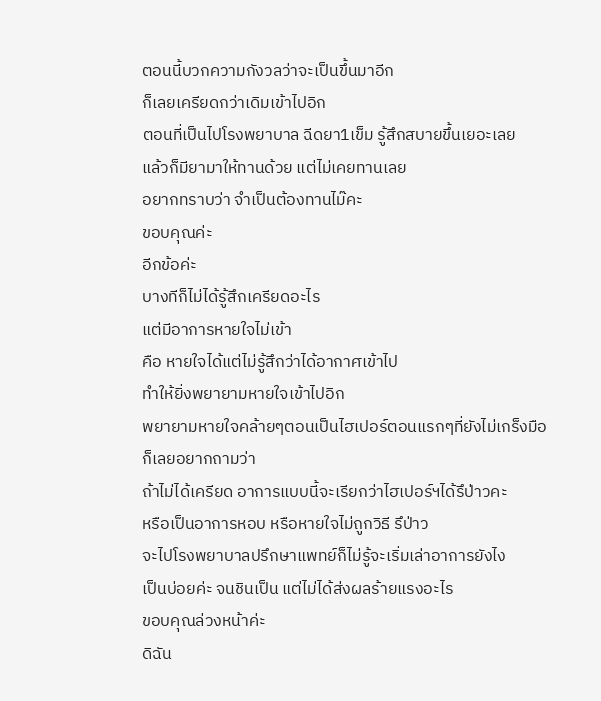ตอนนี้บวกความกังวลว่าจะเป็นขึ้นมาอีก
ก็เลยเครียดกว่าเดิมเข้าไปอิก
ตอนที่เป็นไปโรงพยาบาล ฉีดยา1เข็ม รู้สึกสบายขึ้นเยอะเลย
แล้วก็มียามาให้ทานด้วย แต่ไม่เคยทานเลย
อยากทราบว่า จำเป็นต้องทานไม๊คะ
ขอบคุณค่ะ
อีกข้อค่ะ
บางทีก็ไม่ได้รู้สึกเครียดอะไร
แต่มีอาการหายใจไม่เข้า
คือ หายใจได้แต่ไม่รู้สึกว่าได้อากาศเข้าไป
ทำให้ยิ่งพยายามหายใจเข้าไปอิก
พยายามหายใจคล้ายๆตอนเป็นไฮเปอร์ตอนแรกๆที่ยังไม่เกร็งมือ
ก็เลยอยากถามว่า
ถ้าไม่ได้เครียด อาการแบบนี้จะเรียกว่าไฮเปอร์ฯได้รึป่าวคะ
หรือเป็นอาการหอบ หรือหายใจไม่ถูกวิธี รึป่าว
จะไปโรงพยาบาลปรึกษาแพทย์ก็ไม่รู้จะเริ่มเล่าอาการยังไง
เป็นบ่อยค่ะ จนชินเป็น แต่ไม่ได้ส่งผลร้ายแรงอะไร
ขอบคุณล่วงหน้าค่ะ
ดิฉัน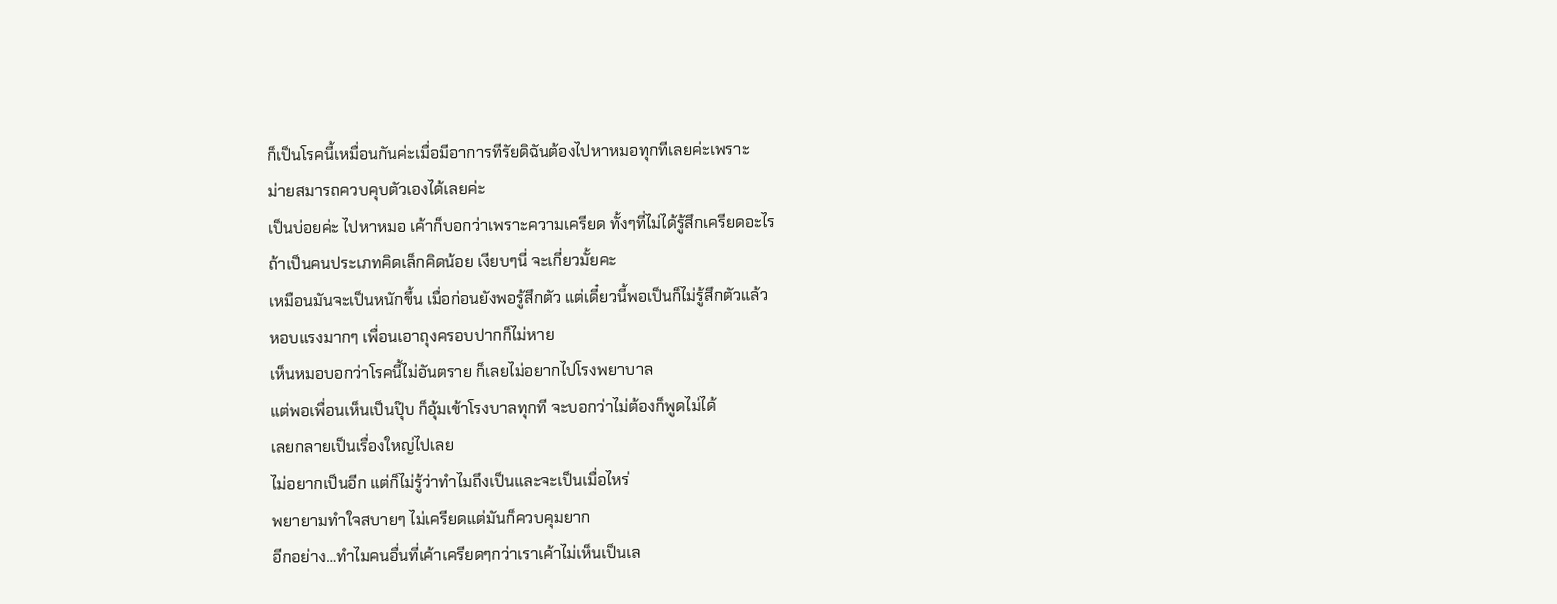ก็เป็นโรคนี้เหมื่อนกันค่ะเมื่อมีอาการทีรัยดิฉันต้องไปหาหมอทุกทีเลยค่ะเพราะ
ม่ายสมารถควบคุบตัวเองได้เลยค่ะ
เป็นบ่อยค่ะ ไปหาหมอ เค้าก็บอกว่าเพราะความเครียด ทั้งๆที่ไม่ได้รู้สึกเครียดอะไร
ถ้าเป็นคนประเภทคิดเล็กคิดน้อย เงียบๆนี่ จะเกี่ยวมั้ยคะ
เหมือนมันจะเป็นหนักขึ้น เมื่อก่อนยังพอรู้สึกตัว แต่เดี๋ยวนี้พอเป็นก็ไม่รู้สึกตัวแล้ว
หอบแรงมากๆ เพื่อนเอาถุงครอบปากก็ไม่หาย
เห็นหมอบอกว่าโรคนี้ไม่อันตราย ก็เลยไม่อยากไปโรงพยาบาล
แต่พอเพื่อนเห็นเป็นปุ๊บ ก็อุ้มเข้าโรงบาลทุกที จะบอกว่าไม่ต้องก็พูดไม่ได้
เลยกลายเป็นเรื่องใหญ่ไปเลย
ไม่อยากเป็นอีก แต่ก็ไม่รู้ว่าทำไมถึงเป็นและจะเป็นเมื่อไหร่
พยายามทำใจสบายๆ ไม่เครียดแต่มันก็ควบคุมยาก
อีกอย่าง…ทำไมคนอื่นที่เค้าเครียดๆกว่าเราเค้าไม่เห็นเป็นเล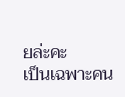ยล่ะคะ
เป็นเฉพาะคน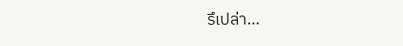รึเปล่า…